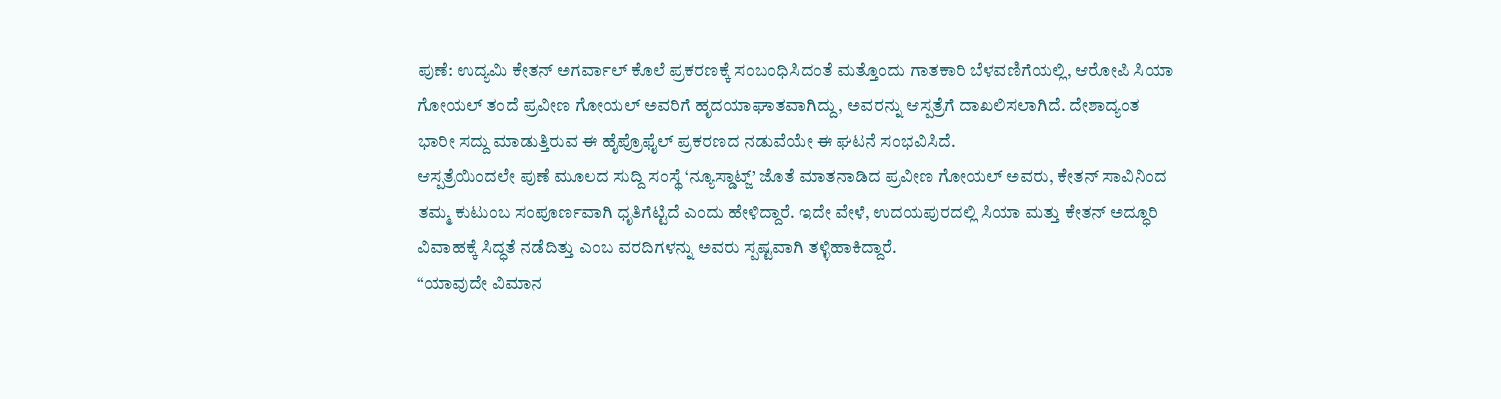ಪುಣೆ: ಉದ್ಯಮಿ ಕೇತನ್ ಅಗರ್ವಾಲ್ ಕೊಲೆ ಪ್ರಕರಣಕ್ಕೆ ಸಂಬಂಧಿಸಿದಂತೆ ಮತ್ತೊಂದು ಗಾತಕಾರಿ ಬೆಳವಣಿಗೆಯಲ್ಲಿ, ಆರೋಪಿ ಸಿಯಾ ಗೋಯಲ್ ತಂದೆ ಪ್ರವೀಣ ಗೋಯಲ್ ಅವರಿಗೆ ಹೃದಯಾಘಾತವಾಗಿದ್ದು, ಅವರನ್ನು ಆಸ್ಪತ್ರೆಗೆ ದಾಖಲಿಸಲಾಗಿದೆ. ದೇಶಾದ್ಯಂತ ಭಾರೀ ಸದ್ದು ಮಾಡುತ್ತಿರುವ ಈ ಹೈಪ್ರೊಫೈಲ್ ಪ್ರಕರಣದ ನಡುವೆಯೇ ಈ ಘಟನೆ ಸಂಭವಿಸಿದೆ.
ಆಸ್ಪತ್ರೆಯಿಂದಲೇ ಪುಣೆ ಮೂಲದ ಸುದ್ದಿ ಸಂಸ್ಥೆ ‘ನ್ಯೂಸ್ಡಾಟ್ಜ್’ ಜೊತೆ ಮಾತನಾಡಿದ ಪ್ರವೀಣ ಗೋಯಲ್ ಅವರು, ಕೇತನ್ ಸಾವಿನಿಂದ ತಮ್ಮ ಕುಟುಂಬ ಸಂಪೂರ್ಣವಾಗಿ ಧೃತಿಗೆಟ್ಟಿದೆ ಎಂದು ಹೇಳಿದ್ದಾರೆ. ಇದೇ ವೇಳೆ, ಉದಯಪುರದಲ್ಲಿ ಸಿಯಾ ಮತ್ತು ಕೇತನ್ ಅದ್ಧೂರಿ ವಿವಾಹಕ್ಕೆ ಸಿದ್ಧತೆ ನಡೆದಿತ್ತು ಎಂಬ ವರದಿಗಳನ್ನು ಅವರು ಸ್ಪಷ್ಟವಾಗಿ ತಳ್ಳಿಹಾಕಿದ್ದಾರೆ.
“ಯಾವುದೇ ವಿಮಾನ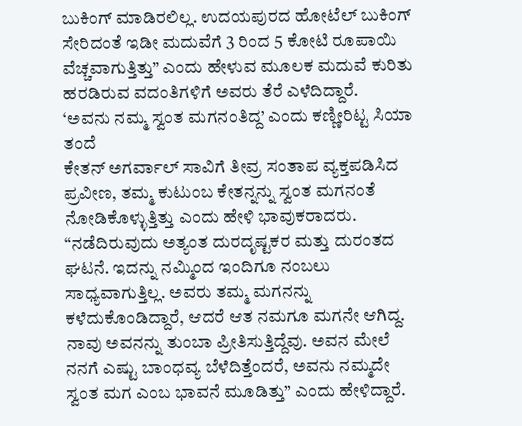ಬುಕಿಂಗ್ ಮಾಡಿರಲಿಲ್ಲ. ಉದಯಪುರದ ಹೋಟೆಲ್ ಬುಕಿಂಗ್ ಸೇರಿದಂತೆ ಇಡೀ ಮದುವೆಗೆ 3 ರಿಂದ 5 ಕೋಟಿ ರೂಪಾಯಿ ವೆಚ್ಚವಾಗುತ್ತಿತ್ತು” ಎಂದು ಹೇಳುವ ಮೂಲಕ ಮದುವೆ ಕುರಿತು ಹರಡಿರುವ ವದಂತಿಗಳಿಗೆ ಅವರು ತೆರೆ ಎಳೆದಿದ್ದಾರೆ.
‘ಅವನು ನಮ್ಮ ಸ್ವಂತ ಮಗನಂತಿದ್ದ’ ಎಂದು ಕಣ್ಣೀರಿಟ್ಟ ಸಿಯಾ ತಂದೆ
ಕೇತನ್ ಅಗರ್ವಾಲ್ ಸಾವಿಗೆ ತೀವ್ರ ಸಂತಾಪ ವ್ಯಕ್ತಪಡಿಸಿದ ಪ್ರವೀಣ, ತಮ್ಮ ಕುಟುಂಬ ಕೇತನ್ನನ್ನು ಸ್ವಂತ ಮಗನಂತೆ ನೋಡಿಕೊಳ್ಳುತ್ತಿತ್ತು ಎಂದು ಹೇಳಿ ಭಾವುಕರಾದರು. “ನಡೆದಿರುವುದು ಅತ್ಯಂತ ದುರದೃಷ್ಟಕರ ಮತ್ತು ದುರಂತದ ಘಟನೆ. ಇದನ್ನು ನಮ್ಮಿಂದ ಇಂದಿಗೂ ನಂಬಲು ಸಾಧ್ಯವಾಗುತ್ತಿಲ್ಲ. ಅವರು ತಮ್ಮ ಮಗನನ್ನು ಕಳೆದುಕೊಂಡಿದ್ದಾರೆ, ಆದರೆ ಆತ ನಮಗೂ ಮಗನೇ ಆಗಿದ್ದ. ನಾವು ಅವನನ್ನು ತುಂಬಾ ಪ್ರೀತಿಸುತ್ತಿದ್ದೆವು. ಅವನ ಮೇಲೆ ನನಗೆ ಎಷ್ಟು ಬಾಂಧವ್ಯ ಬೆಳೆದಿತ್ತೆಂದರೆ, ಅವನು ನಮ್ಮದೇ ಸ್ವಂತ ಮಗ ಎಂಬ ಭಾವನೆ ಮೂಡಿತ್ತು” ಎಂದು ಹೇಳಿದ್ದಾರೆ.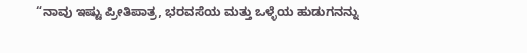“ನಾವು ಇಷ್ಟು ಪ್ರೀತಿಪಾತ್ರ, ಭರವಸೆಯ ಮತ್ತು ಒಳ್ಳೆಯ ಹುಡುಗನನ್ನು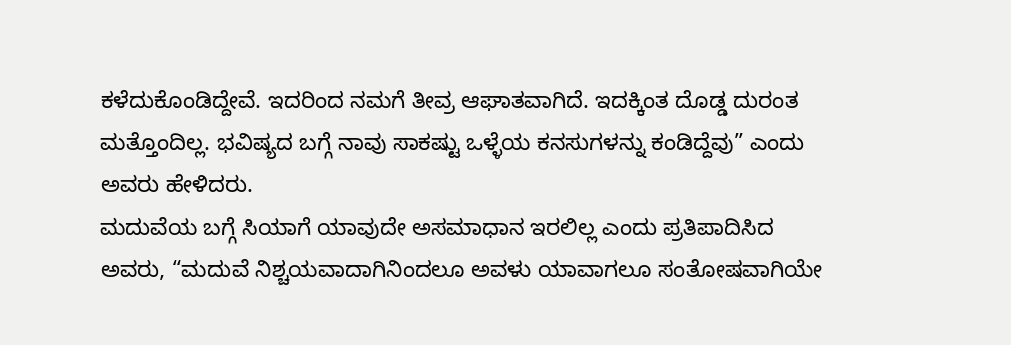ಕಳೆದುಕೊಂಡಿದ್ದೇವೆ. ಇದರಿಂದ ನಮಗೆ ತೀವ್ರ ಆಘಾತವಾಗಿದೆ. ಇದಕ್ಕಿಂತ ದೊಡ್ಡ ದುರಂತ ಮತ್ತೊಂದಿಲ್ಲ. ಭವಿಷ್ಯದ ಬಗ್ಗೆ ನಾವು ಸಾಕಷ್ಟು ಒಳ್ಳೆಯ ಕನಸುಗಳನ್ನು ಕಂಡಿದ್ದೆವು” ಎಂದು ಅವರು ಹೇಳಿದರು.
ಮದುವೆಯ ಬಗ್ಗೆ ಸಿಯಾಗೆ ಯಾವುದೇ ಅಸಮಾಧಾನ ಇರಲಿಲ್ಲ ಎಂದು ಪ್ರತಿಪಾದಿಸಿದ ಅವರು, “ಮದುವೆ ನಿಶ್ಚಯವಾದಾಗಿನಿಂದಲೂ ಅವಳು ಯಾವಾಗಲೂ ಸಂತೋಷವಾಗಿಯೇ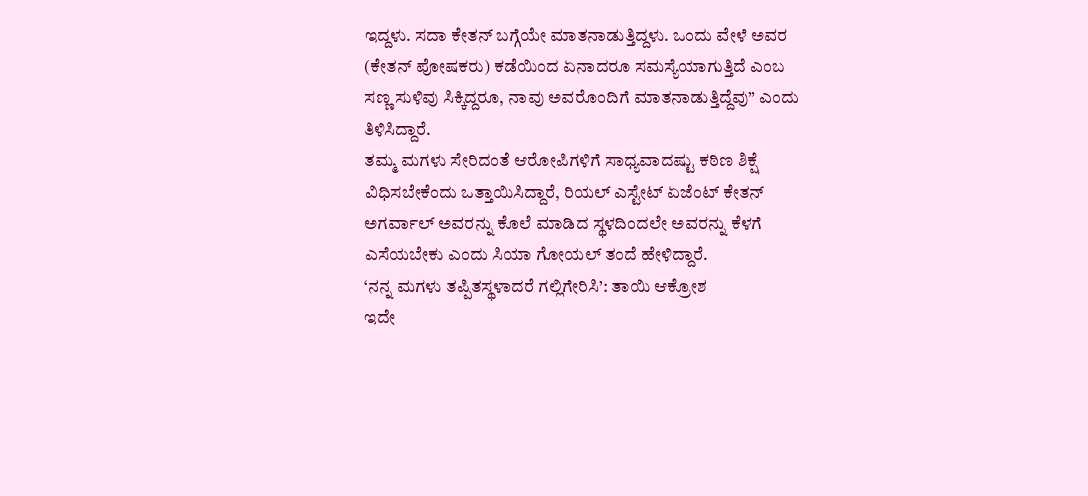ಇದ್ದಳು. ಸದಾ ಕೇತನ್ ಬಗ್ಗೆಯೇ ಮಾತನಾಡುತ್ತಿದ್ದಳು. ಒಂದು ವೇಳೆ ಅವರ (ಕೇತನ್ ಪೋಷಕರು) ಕಡೆಯಿಂದ ಏನಾದರೂ ಸಮಸ್ಯೆಯಾಗುತ್ತಿದೆ ಎಂಬ ಸಣ್ಣ ಸುಳಿವು ಸಿಕ್ಕಿದ್ದರೂ, ನಾವು ಅವರೊಂದಿಗೆ ಮಾತನಾಡುತ್ತಿದ್ದೆವು” ಎಂದು ತಿಳಿಸಿದ್ದಾರೆ.
ತಮ್ಮ ಮಗಳು ಸೇರಿದಂತೆ ಆರೋಪಿಗಳಿಗೆ ಸಾಧ್ಯವಾದಷ್ಟು ಕಠಿಣ ಶಿಕ್ಷೆ ವಿಧಿಸಬೇಕೆಂದು ಒತ್ತಾಯಿಸಿದ್ದಾರೆ, ರಿಯಲ್ ಎಸ್ಟೇಟ್ ಏಜೆಂಟ್ ಕೇತನ್ ಅಗರ್ವಾಲ್ ಅವರನ್ನು ಕೊಲೆ ಮಾಡಿದ ಸ್ಥಳದಿಂದಲೇ ಅವರನ್ನು ಕೆಳಗೆ ಎಸೆಯಬೇಕು ಎಂದು ಸಿಯಾ ಗೋಯಲ್ ತಂದೆ ಹೇಳಿದ್ದಾರೆ.
‘ನನ್ನ ಮಗಳು ತಪ್ಪಿತಸ್ಥಳಾದರೆ ಗಲ್ಲಿಗೇರಿಸಿ’: ತಾಯಿ ಆಕ್ರೋಶ
ಇದೇ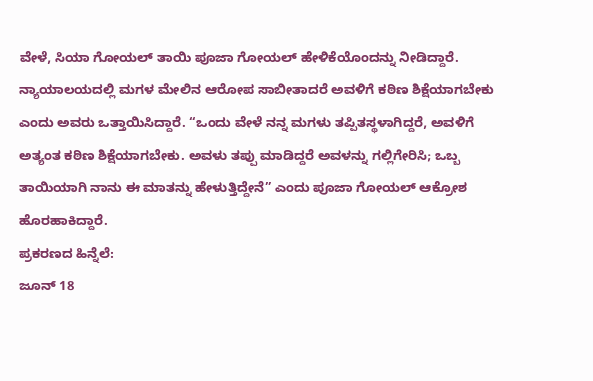ವೇಳೆ, ಸಿಯಾ ಗೋಯಲ್ ತಾಯಿ ಪೂಜಾ ಗೋಯಲ್ ಹೇಳಿಕೆಯೊಂದನ್ನು ನೀಡಿದ್ದಾರೆ. ನ್ಯಾಯಾಲಯದಲ್ಲಿ ಮಗಳ ಮೇಲಿನ ಆರೋಪ ಸಾಬೀತಾದರೆ ಅವಳಿಗೆ ಕಠಿಣ ಶಿಕ್ಷೆಯಾಗಬೇಕು ಎಂದು ಅವರು ಒತ್ತಾಯಿಸಿದ್ದಾರೆ. “ಒಂದು ವೇಳೆ ನನ್ನ ಮಗಳು ತಪ್ಪಿತಸ್ಥಳಾಗಿದ್ದರೆ, ಅವಳಿಗೆ ಅತ್ಯಂತ ಕಠಿಣ ಶಿಕ್ಷೆಯಾಗಬೇಕು. ಅವಳು ತಪ್ಪು ಮಾಡಿದ್ದರೆ ಅವಳನ್ನು ಗಲ್ಲಿಗೇರಿಸಿ; ಒಬ್ಬ ತಾಯಿಯಾಗಿ ನಾನು ಈ ಮಾತನ್ನು ಹೇಳುತ್ತಿದ್ದೇನೆ” ಎಂದು ಪೂಜಾ ಗೋಯಲ್ ಆಕ್ರೋಶ ಹೊರಹಾಕಿದ್ದಾರೆ.
ಪ್ರಕರಣದ ಹಿನ್ನೆಲೆ:
ಜೂನ್ 18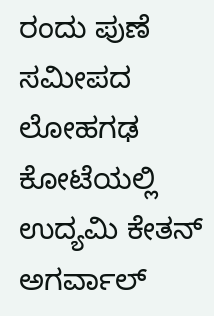ರಂದು ಪುಣೆ ಸಮೀಪದ ಲೋಹಗಢ ಕೋಟೆಯಲ್ಲಿ ಉದ್ಯಮಿ ಕೇತನ್ ಅಗರ್ವಾಲ್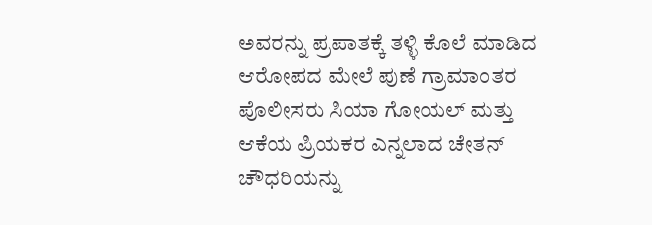ಅವರನ್ನು ಪ್ರಪಾತಕ್ಕೆ ತಳ್ಳಿ ಕೊಲೆ ಮಾಡಿದ ಆರೋಪದ ಮೇಲೆ ಪುಣೆ ಗ್ರಾಮಾಂತರ ಪೊಲೀಸರು ಸಿಯಾ ಗೋಯಲ್ ಮತ್ತು ಆಕೆಯ ಪ್ರಿಯಕರ ಎನ್ನಲಾದ ಚೇತನ್ ಚೌಧರಿಯನ್ನು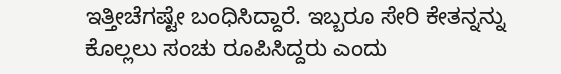ಇತ್ತೀಚೆಗಷ್ಟೇ ಬಂಧಿಸಿದ್ದಾರೆ. ಇಬ್ಬರೂ ಸೇರಿ ಕೇತನ್ನನ್ನು ಕೊಲ್ಲಲು ಸಂಚು ರೂಪಿಸಿದ್ದರು ಎಂದು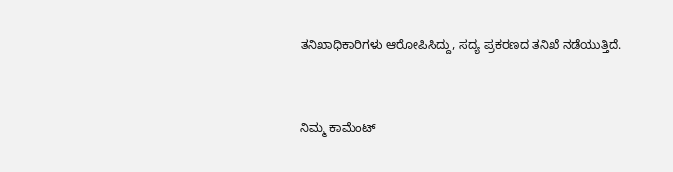ತನಿಖಾಧಿಕಾರಿಗಳು ಆರೋಪಿಸಿದ್ದು, ಸದ್ಯ ಪ್ರಕರಣದ ತನಿಖೆ ನಡೆಯುತ್ತಿದೆ.


ನಿಮ್ಮ ಕಾಮೆಂಟ್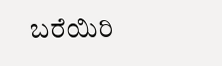ಬರೆಯಿರಿ